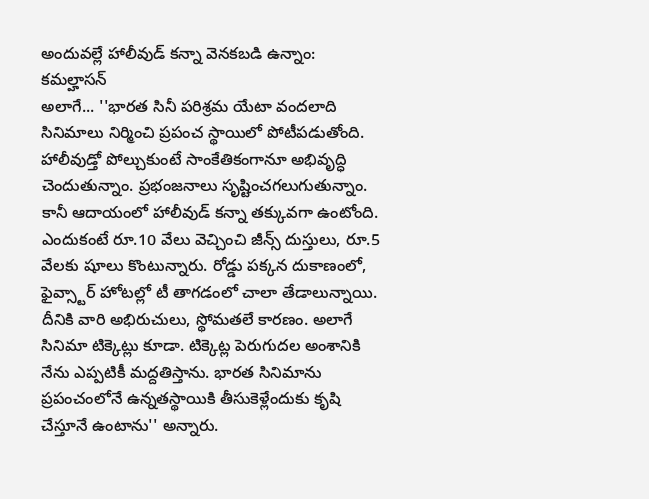అందువల్లే హాలీవుడ్ కన్నా వెనకబడి ఉన్నాం: కమల్హాసన్
అలాగే... ''భారత సినీ పరిశ్రమ యేటా వందలాది సినిమాలు నిర్మించి ప్రపంచ స్థాయిలో పోటీపడుతోంది. హాలీవుడ్తో పోల్చుకుంటే సాంకేతికంగానూ అభివృద్ధి చెందుతున్నాం. ప్రభంజనాలు సృష్టించగలుగుతున్నాం. కానీ ఆదాయంలో హాలీవుడ్ కన్నా తక్కువగా ఉంటోంది. ఎందుకంటే రూ.10 వేలు వెచ్చించి జీన్స్ దుస్తులు, రూ.5 వేలకు షూలు కొంటున్నారు. రోడ్డు పక్కన దుకాణంలో, ఫైవ్స్టార్ హోటల్లో టీ తాగడంలో చాలా తేడాలున్నాయి. దీనికి వారి అభిరుచులు, స్థోమతలే కారణం. అలాగే సినిమా టిక్కెట్లు కూడా. టిక్కెట్ల పెరుగుదల అంశానికి నేను ఎప్పటికీ మద్దతిస్తాను. భారత సినిమాను ప్రపంచంలోనే ఉన్నతస్థాయికి తీసుకెళ్లేందుకు కృషి చేస్తూనే ఉంటాను'' అన్నారు.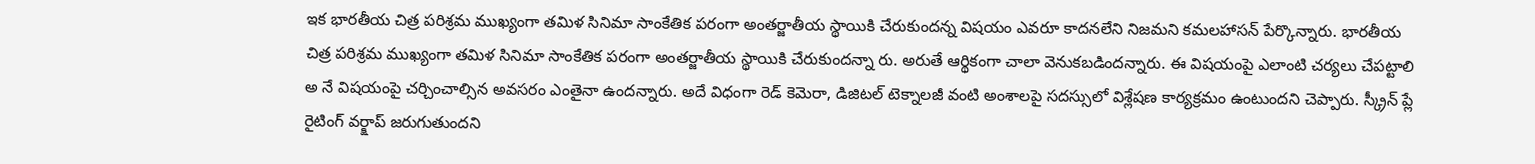ఇక భారతీయ చిత్ర పరిశ్రమ ముఖ్యంగా తమిళ సినిమా సాంకేతిక పరంగా అంతర్జాతీయ స్థాయికి చేరుకుందన్న విషయం ఎవరూ కాదనలేని నిజమని కమలహాసన్ పేర్కొన్నారు. భారతీయ చిత్ర పరిశ్రమ ముఖ్యంగా తమిళ సినిమా సాంకేతిక పరంగా అంతర్జాతీయ స్థాయికి చేరుకుందన్నా రు. అరుతే ఆర్థికంగా చాలా వెనుకబడిందన్నారు. ఈ విషయంపై ఎలాంటి చర్యలు చేపట్టాలి అ నే విషయంపై చర్చించాల్సిన అవసరం ఎంతైనా ఉందన్నారు. అదే విధంగా రెడ్ కెమెరా, డిజిటల్ టెక్నాలజీ వంటి అంశాలపై సదస్సులో విశ్లేషణ కార్యక్రమం ఉంటుందని చెప్పారు. స్క్రీన్ ప్లే రైటింగ్ వర్క్షాప్ జరుగుతుందని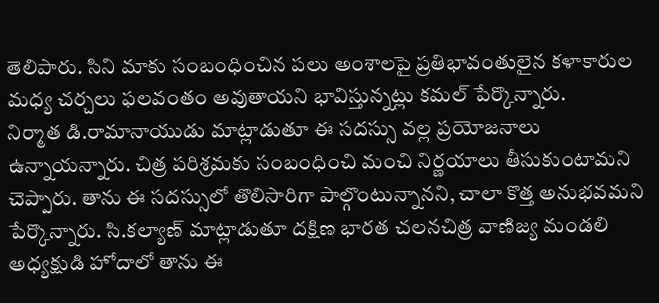తెలిపారు. సిని మాకు సంబంధించిన పలు అంశాలపై ప్రతిభావంతులైన కళాకారుల మధ్య చర్చలు ఫలవంతం అవుతాయని భావిస్తున్నట్లు కమల్ పేర్కొన్నారు.
నిర్మాత డి.రామానాయుడు మాట్లాడుతూ ఈ సదస్సు వల్ల ప్రయోజనాలు ఉన్నాయన్నారు. చిత్ర పరిశ్రమకు సంబంధించి మంచి నిర్ణయాలు తీసుకుంటామని చెప్పారు. తాను ఈ సదస్సులో తొలిసారిగా పాల్గొంటున్నానని, చాలా కొత్త అనుభవమని పేర్కొన్నారు. సి.కల్యాణ్ మాట్లాడుతూ దక్షిణ భారత చలనచిత్ర వాణిజ్య మండలి అధ్యక్షుడి హోదాలో తాను ఈ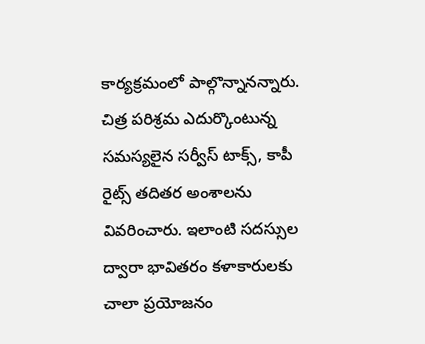కార్యక్రమంలో పాల్గొన్నానన్నారు. చిత్ర పరిశ్రమ ఎదుర్కొంటున్న సమస్యలైన సర్వీస్ టాక్స్, కాపీ రైట్స్ తదితర అంశాలను వివరించారు. ఇలాంటి సదస్సుల ద్వారా భావితరం కళాకారులకు చాలా ప్రయోజనం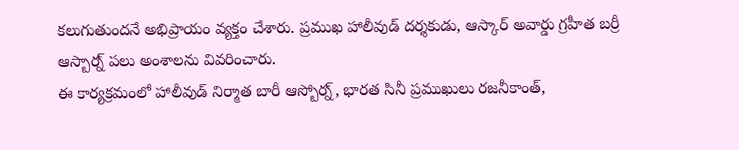కలుగుతుందనే అభిప్రాయం వ్యక్తం చేశారు. ప్రముఖ హాలీవుడ్ దర్శకుడు, ఆస్కార్ అవార్డు గ్రహీత బర్రీ ఆస్బార్న్ పలు అంశాలను వివరించారు.
ఈ కార్యక్రమంలో హాలీవుడ్ నిర్మాత బారీ ఆస్బోర్న్, భారత సినీ ప్రముఖులు రజనీకాంత్,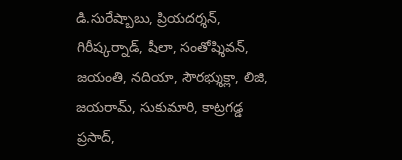డి.సురేష్బాబు, ప్రియదర్శన్, గిరీష్కర్నాడ్, షీలా, సంతోష్శివన్, జయంతి, నదియా, సౌరభ్శుక్లా, లిజి, జయరామ్, సుకుమారి, కాట్రగడ్డ ప్రసాద్,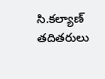సి.కల్యాణ్ తదితరులు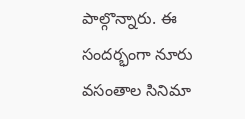పాల్గొన్నారు. ఈ సందర్భంగా నూరు వసంతాల సినిమా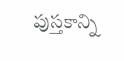పుస్తకాన్ని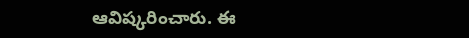ఆవిష్కరించారు. ఈ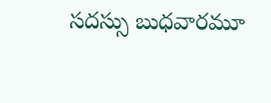సదస్సు బుధవారమూ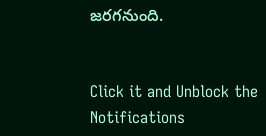జరగనుంది.


Click it and Unblock the Notifications